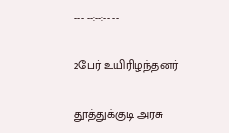--- --:--:-- --

2பேர் உயிரிழந்தனர்

தூத்துக்குடி அரசு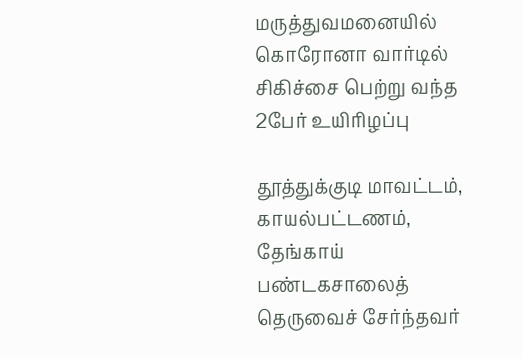மருத்துவமனையில் கொரோனா வார்டில் சிகிச்சை பெற்று வந்த 2பேர் உயிரிழப்பு

தூத்துக்குடி மாவட்டம், காயல்பட்டணம், தேங்காய் பண்டகசாலைத் தெருவைச் சேர்ந்தவர்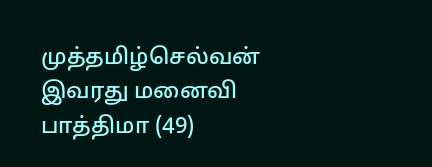முத்தமிழ்செல்வன் இவரது மனைவி பாத்திமா (49)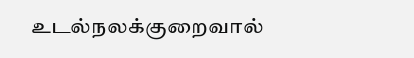உடல்நலக்குறைவால்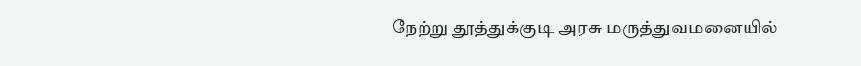நேற்று தூத்துக்குடி அரசு மருத்துவமனையில்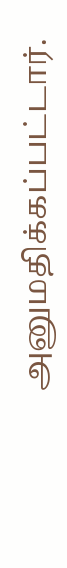அனுமதிக்கப்பட்டார்.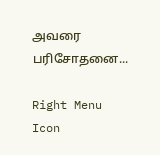அவரை பரிசோதனை...

Right Menu Icon